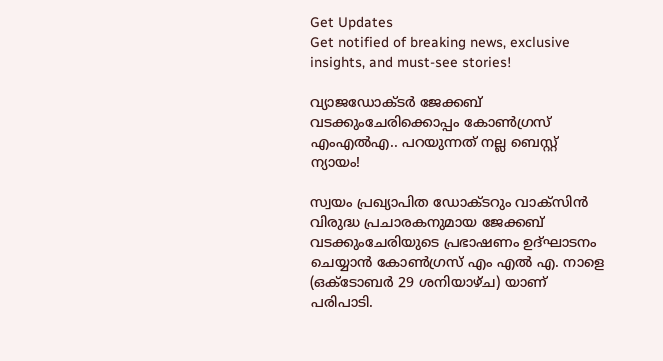Get Updates
Get notified of breaking news, exclusive insights, and must-see stories!

വ്യാജഡോക്ടര്‍ ജേക്കബ് വടക്കുംചേരിക്കൊപ്പം കോണ്‍ഗ്രസ് എംഎല്‍എ.. പറയുന്നത് നല്ല ബെസ്റ്റ് ന്യായം!

സ്വയം പ്രഖ്യാപിത ഡോക്ടറും വാക്‌സിന്‍ വിരുദ്ധ പ്രചാരകനുമായ ജേക്കബ് വടക്കുംചേരിയുടെ പ്രഭാഷണം ഉദ്ഘാടനം ചെയ്യാന്‍ കോണ്‍ഗ്രസ് എം എല്‍ എ. നാളെ (ഒക്ടോബര്‍ 29 ശനിയാഴ്ച) യാണ് പരിപാടി.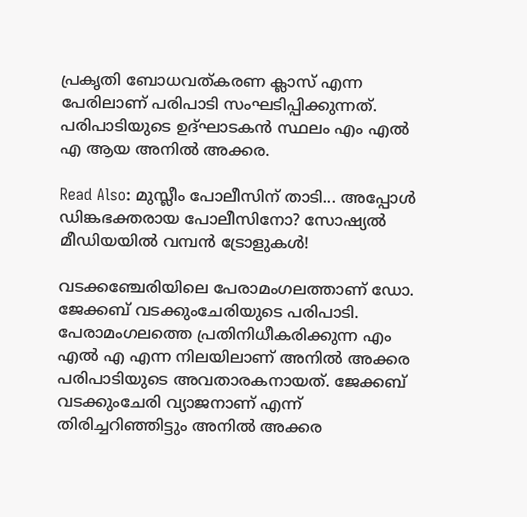പ്രകൃതി ബോധവത്കരണ ക്ലാസ് എന്ന പേരിലാണ് പരിപാടി സംഘടിപ്പിക്കുന്നത്. പരിപാടിയുടെ ഉദ്ഘാടകന്‍ സ്ഥലം എം എല്‍ എ ആയ അനില്‍ അക്കര.

Read Also: മുസ്ലീം പോലീസിന് താടി... അപ്പോൾ ഡിങ്കഭക്തരായ പോലീസിനോ? സോഷ്യല്‍ മീഡിയയില്‍ വമ്പന്‍ ട്രോളുകള്‍!

വടക്കഞ്ചേരിയിലെ പേരാമംഗലത്താണ് ഡോ. ജേക്കബ് വടക്കുംചേരിയുടെ പരിപാടി. പേരാമംഗലത്തെ പ്രതിനിധീകരിക്കുന്ന എം എല്‍ എ എന്ന നിലയിലാണ് അനില്‍ അക്കര പരിപാടിയുടെ അവതാരകനായത്. ജേക്കബ് വടക്കുംചേരി വ്യാജനാണ് എന്ന് തിരിച്ചറിഞ്ഞിട്ടും അനില്‍ അക്കര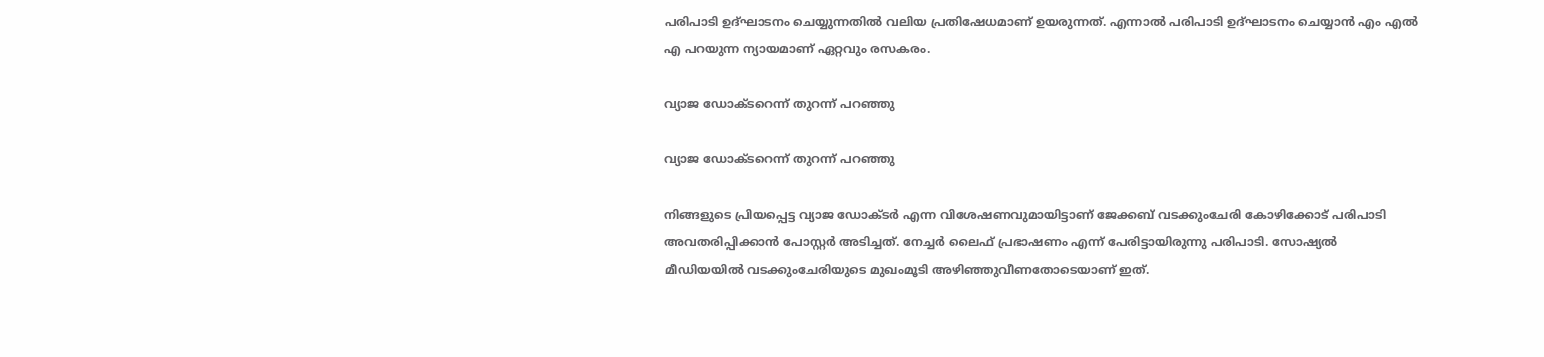പരിപാടി ഉദ്ഘാടനം ചെയ്യുന്നതില്‍ വലിയ പ്രതിഷേധമാണ് ഉയരുന്നത്. എന്നാല്‍ പരിപാടി ഉദ്ഘാടനം ചെയ്യാന്‍ എം എല്‍ എ പറയുന്ന ന്യായമാണ് ഏറ്റവും രസകരം.

വ്യാജ ഡോക്ടറെന്ന് തുറന്ന് പറഞ്ഞു

വ്യാജ ഡോക്ടറെന്ന് തുറന്ന് പറഞ്ഞു

നിങ്ങളുടെ പ്രിയപ്പെട്ട വ്യാജ ഡോക്ടര്‍ എന്ന വിശേഷണവുമായിട്ടാണ് ജേക്കബ് വടക്കുംചേരി കോഴിക്കോട് പരിപാടി അവതരിപ്പിക്കാന്‍ പോസ്റ്റര്‍ അടിച്ചത്. നേച്ചര്‍ ലൈഫ് പ്രഭാഷണം എന്ന് പേരിട്ടായിരുന്നു പരിപാടി. സോഷ്യല്‍ മീഡിയയില്‍ വടക്കുംചേരിയുടെ മുഖംമൂടി അഴിഞ്ഞുവീണതോടെയാണ് ഇത്.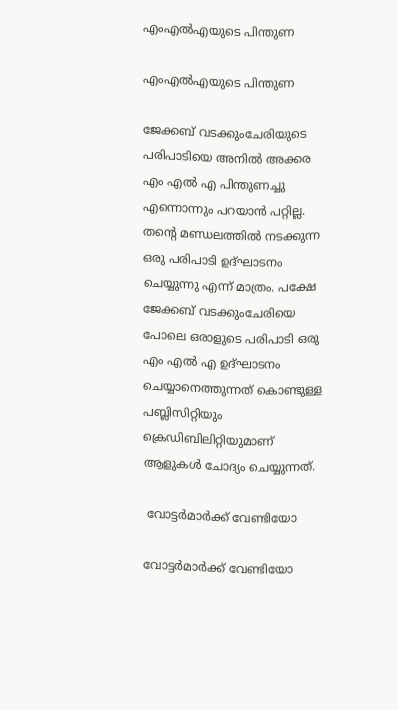എംഎല്‍എയുടെ പിന്തുണ

എംഎല്‍എയുടെ പിന്തുണ

ജേക്കബ് വടക്കുംചേരിയുടെ പരിപാടിയെ അനില്‍ അക്കര എം എല്‍ എ പിന്തുണച്ചു എന്നൊന്നും പറയാന്‍ പറ്റില്ല. തന്റെ മണ്ഡലത്തില്‍ നടക്കുന്ന ഒരു പരിപാടി ഉദ്ഘാടനം ചെയ്യുന്നു എന്ന് മാത്രം. പക്ഷേ ജേക്കബ് വടക്കുംചേരിയെ പോലെ ഒരാളുടെ പരിപാടി ഒരു എം എല്‍ എ ഉദ്ഘാടനം ചെയ്യാനെത്തുന്നത് കൊണ്ടുള്ള പബ്ലിസിറ്റിയും ക്രെഡിബിലിറ്റിയുമാണ് ആളുകള്‍ ചോദ്യം ചെയ്യുന്നത്.

 വോട്ടര്‍മാര്‍ക്ക് വേണ്ടിയോ

വോട്ടര്‍മാര്‍ക്ക് വേണ്ടിയോ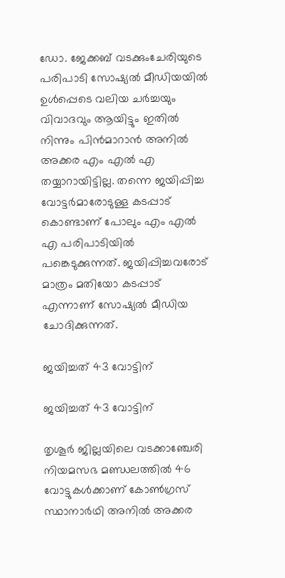ഡോ. ജേക്കബ് വടക്കുംചേരിയുടെ പരിപാടി സോഷ്യല്‍ മീഡിയയില്‍ ഉള്‍പ്പെടെ വലിയ ചര്‍ച്ചയും വിവാദവും ആയിട്ടും ഇതില്‍ നിന്നും പിന്‍മാറാന്‍ അനില്‍ അക്കര എം എല്‍ എ തയ്യാറായിട്ടില്ല. തന്നെ ജയിപ്പിച്ച വോട്ടര്‍മാരോടുള്ള കടപ്പാട് കൊണ്ടാണ് പോലും എം എല്‍ എ പരിപാടിയില്‍ പങ്കെടുക്കുന്നത്. ജയിപ്പിച്ചവരോട് മാത്രം മതിയോ കടപ്പാട് എന്നാണ് സോഷ്യല്‍ മീഡിയ ചോദിക്കുന്നത്.

ജയിച്ചത് 43 വോട്ടിന്

ജയിച്ചത് 43 വോട്ടിന്

തൃശൂര്‍ ജില്ലയിലെ വടക്കാഞ്ചേരി നിയമസഭ മണ്ഡലത്തില്‍ 46 വോട്ടുകള്‍ക്കാണ് കോണ്‍ഗ്രസ് സ്ഥാനാര്‍ഥി അനില്‍ അക്കര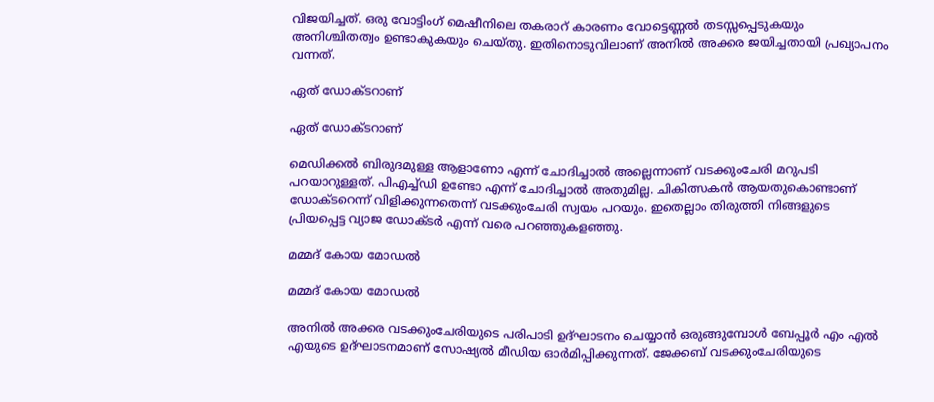വിജയിച്ചത്. ഒരു വോട്ടിംഗ് മെഷീനിലെ തകരാറ് കാരണം വോട്ടെണ്ണല്‍ തടസ്സപ്പെടുകയും അനിശ്ചിതത്വം ഉണ്ടാകുകയും ചെയ്തു. ഇതിനൊടുവിലാണ് അനില്‍ അക്കര ജയിച്ചതായി പ്രഖ്യാപനം വന്നത്.

ഏത് ഡോക്ടറാണ്

ഏത് ഡോക്ടറാണ്

മെഡിക്കല്‍ ബിരുദമുള്ള ആളാണോ എന്ന് ചോദിച്ചാല്‍ അല്ലെന്നാണ് വടക്കുംചേരി മറുപടി പറയാറുള്ളത്. പിഎച്ച്ഡി ഉണ്ടോ എന്ന് ചോദിച്ചാല്‍ അതുമില്ല. ചികിത്സകന്‍ ആയതുകൊണ്ടാണ് ഡോക്ടറെന്ന് വിളിക്കുന്നതെന്ന് വടക്കുംചേരി സ്വയം പറയും. ഇതെല്ലാം തിരുത്തി നിങ്ങളുടെ പ്രിയപ്പെട്ട വ്യാജ ഡോക്ടര്‍ എന്ന് വരെ പറഞ്ഞുകളഞ്ഞു.

മമ്മദ് കോയ മോഡല്‍

മമ്മദ് കോയ മോഡല്‍

അനില്‍ അക്കര വടക്കുംചേരിയുടെ പരിപാടി ഉദ്ഘാടനം ചെയ്യാന്‍ ഒരുങ്ങുമ്പോള്‍ ബേപ്പൂര്‍ എം എല്‍ എയുടെ ഉദ്ഘാടനമാണ് സോഷ്യല്‍ മീഡിയ ഓര്‍മിപ്പിക്കുന്നത്. ജേക്കബ് വടക്കുംചേരിയുടെ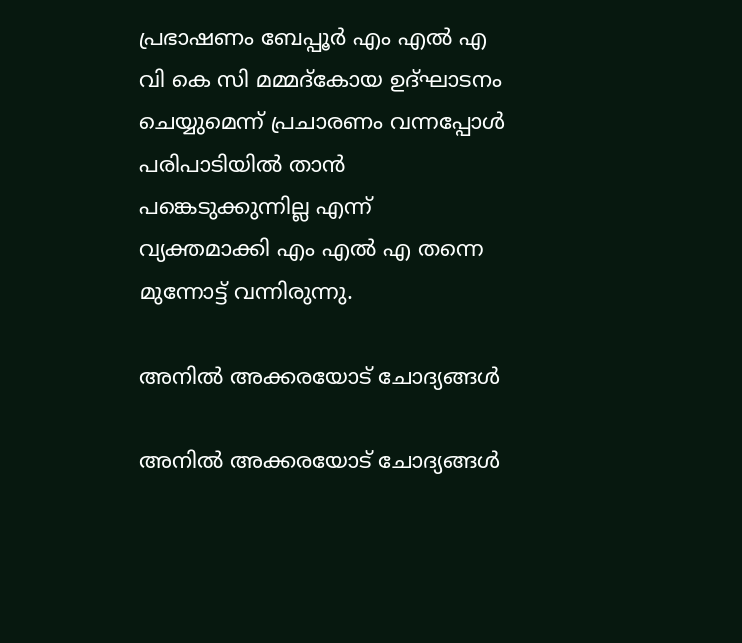പ്രഭാഷണം ബേപ്പൂര്‍ എം എല്‍ എ വി കെ സി മമ്മദ്‌കോയ ഉദ്ഘാടനം ചെയ്യുമെന്ന് പ്രചാരണം വന്നപ്പോള്‍ പരിപാടിയില്‍ താന്‍ പങ്കെടുക്കുന്നില്ല എന്ന് വ്യക്തമാക്കി എം എല്‍ എ തന്നെ മുന്നോട്ട് വന്നിരുന്നു.

അനില്‍ അക്കരയോട് ചോദ്യങ്ങള്‍

അനില്‍ അക്കരയോട് ചോദ്യങ്ങള്‍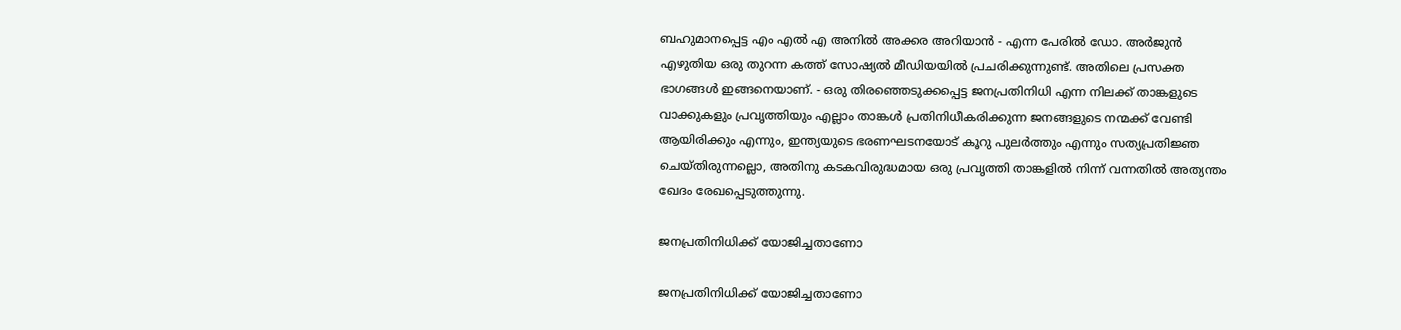ബഹുമാനപ്പെട്ട എം എല്‍ എ അനില്‍ അക്കര അറിയാന്‍ - എന്ന പേരില്‍ ഡോ. അര്‍ജുന്‍ എഴുതിയ ഒരു തുറന്ന കത്ത് സോഷ്യല്‍ മീഡിയയില്‍ പ്രചരിക്കുന്നുണ്ട്. അതിലെ പ്രസക്ത ഭാഗങ്ങള്‍ ഇങ്ങനെയാണ്. - ഒരു തിരഞ്ഞെടുക്കപ്പെട്ട ജനപ്രതിനിധി എന്ന നിലക്ക് താങ്കളുടെ വാക്കുകളും പ്രവൃത്തിയും എല്ലാം താങ്കള്‍ പ്രതിനിധീകരിക്കുന്ന ജനങ്ങളുടെ നന്മക്ക് വേണ്ടി ആയിരിക്കും എന്നും, ഇന്ത്യയുടെ ഭരണഘടനയോട് കൂറു പുലര്‍ത്തും എന്നും സത്യപ്രതിജ്ഞ ചെയ്തിരുന്നല്ലൊ, അതിനു കടകവിരുദ്ധമായ ഒരു പ്രവൃത്തി താങ്കളില്‍ നിന്ന് വന്നതില്‍ അത്യന്തം ഖേദം രേഖപ്പെടുത്തുന്നു.

ജനപ്രതിനിധിക്ക് യോജിച്ചതാണോ

ജനപ്രതിനിധിക്ക് യോജിച്ചതാണോ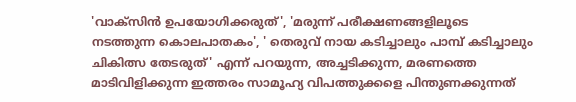'വാക്‌സിന്‍ ഉപയോഗിക്കരുത്', 'മരുന്ന് പരീക്ഷണങ്ങളിലൂടെ നടത്തുന്ന കൊലപാതകം', ' തെരുവ് നായ കടിച്ചാലും പാമ്പ് കടിച്ചാലും ചികിത്സ തേടരുത്' എന്ന് പറയുന്ന, അച്ചടിക്കുന്ന, മരണത്തെ മാടിവിളിക്കുന്ന ഇത്തരം സാമൂഹ്യ വിപത്തുക്കളെ പിന്തുണക്കുന്നത്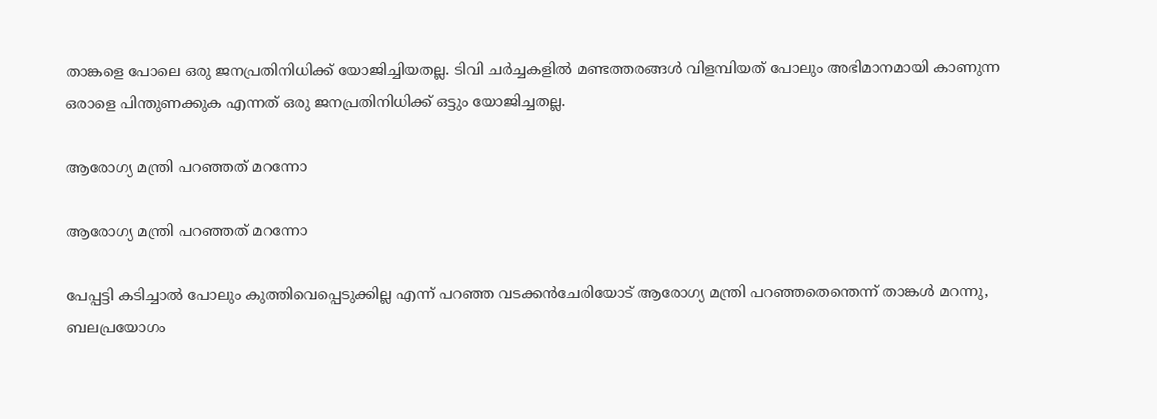താങ്കളെ പോലെ ഒരു ജനപ്രതിനിധിക്ക് യോജിച്ചിയതല്ല. ടിവി ചര്‍ച്ചകളില്‍ മണ്ടത്തരങ്ങള്‍ വിളമ്പിയത് പോലും അഭിമാനമായി കാണുന്ന ഒരാളെ പിന്തുണക്കുക എന്നത് ഒരു ജനപ്രതിനിധിക്ക് ഒട്ടും യോജിച്ചതല്ല.

ആരോഗ്യ മന്ത്രി പറഞ്ഞത് മറന്നോ

ആരോഗ്യ മന്ത്രി പറഞ്ഞത് മറന്നോ

പേപ്പട്ടി കടിച്ചാല്‍ പോലും കുത്തിവെപ്പെടുക്കില്ല എന്ന് പറഞ്ഞ വടക്കന്‍ചേരിയോട് ആരോഗ്യ മന്ത്രി പറഞ്ഞതെന്തെന്ന് താങ്കള്‍ മറന്നു, ബലപ്രയോഗം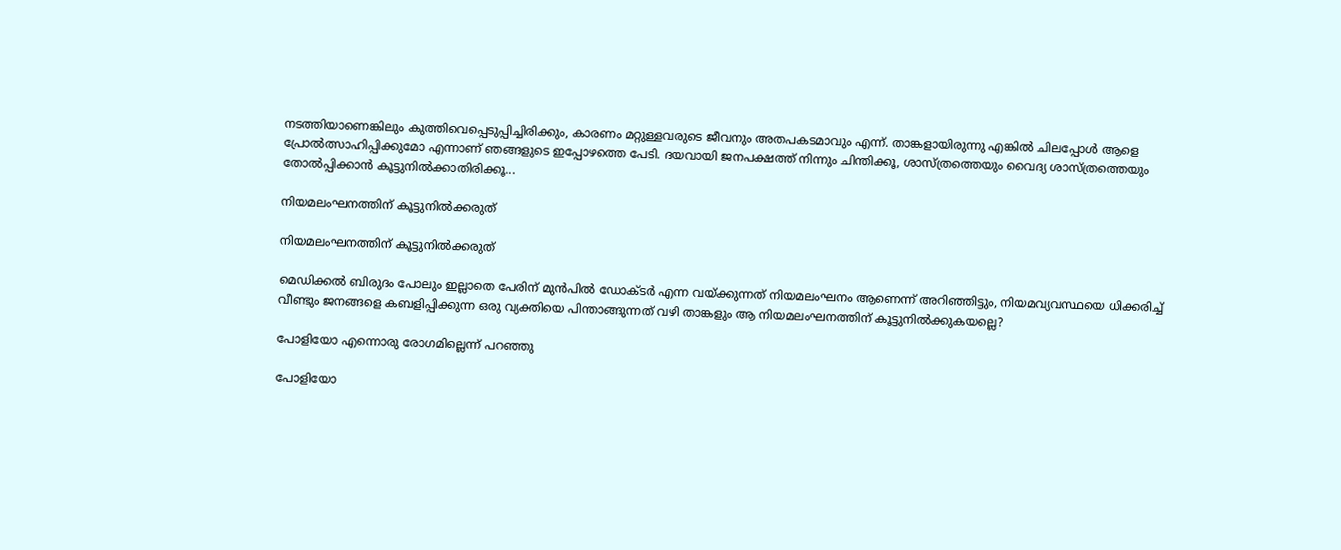നടത്തിയാണെങ്കിലും കുത്തിവെപ്പെടുപ്പിച്ചിരിക്കും, കാരണം മറ്റുള്ളവരുടെ ജീവനും അതപകടമാവും എന്ന്. താങ്കളായിരുന്നു എങ്കില്‍ ചിലപ്പോള്‍ ആളെ പ്രോല്‍ത്സാഹിപ്പിക്കുമോ എന്നാണ് ഞങ്ങളുടെ ഇപ്പോഴത്തെ പേടി. ദയവായി ജനപക്ഷത്ത് നിന്നും ചിന്തിക്കൂ, ശാസ്ത്രത്തെയും വൈദ്യ ശാസ്ത്രത്തെയും തോല്‍പ്പിക്കാന്‍ കൂട്ടുനില്‍ക്കാതിരിക്കൂ...

നിയമലംഘനത്തിന് കൂട്ടുനില്‍ക്കരുത്

നിയമലംഘനത്തിന് കൂട്ടുനില്‍ക്കരുത്

മെഡിക്കല്‍ ബിരുദം പോലും ഇല്ലാതെ പേരിന് മുന്‍പില്‍ ഡോക്ടര്‍ എന്ന വയ്ക്കുന്നത് നിയമലംഘനം ആണെന്ന് അറിഞ്ഞിട്ടും, നിയമവ്യവസ്ഥയെ ധിക്കരിച്ച് വീണ്ടും ജനങ്ങളെ കബളിപ്പിക്കുന്ന ഒരു വ്യക്തിയെ പിന്താങ്ങുന്നത് വഴി താങ്കളും ആ നിയമലംഘനത്തിന് കൂട്ടുനില്‍ക്കുകയല്ലെ?

പോളിയോ എന്നൊരു രോഗമില്ലെന്ന് പറഞ്ഞു

പോളിയോ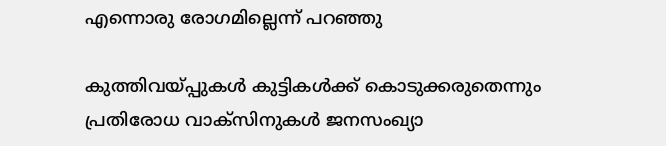എന്നൊരു രോഗമില്ലെന്ന് പറഞ്ഞു

കുത്തിവയ്പ്പുകള്‍ കുട്ടികള്‍ക്ക് കൊടുക്കരുതെന്നും പ്രതിരോധ വാക്‌സിനുകള്‍ ജനസംഖ്യാ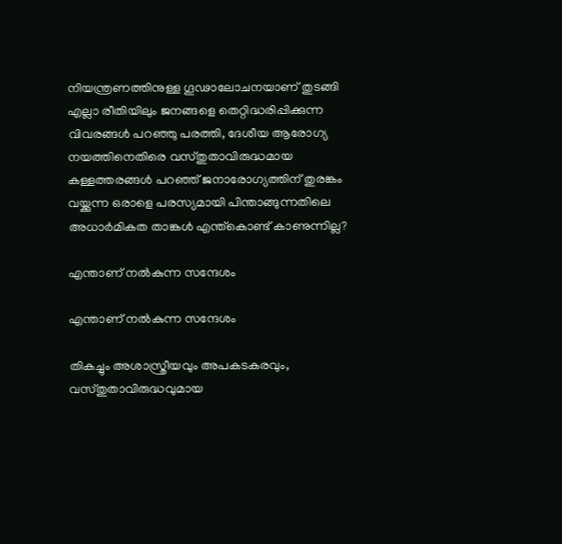നിയന്ത്രണത്തിനുള്ള ഗൂഢാലോചനയാണ് തുടങ്ങി എല്ലാ രീതിയിലും ജനങ്ങളെ തെറ്റിദ്ധരിപ്പിക്കുന്ന വിവരങ്ങള്‍ പറഞ്ഞു പരത്തി, ദേശീയ ആരോഗ്യ നയത്തിനെതിരെ വസ്തുതാവിരുദ്ധമായ കള്ളത്തരങ്ങള്‍ പറഞ്ഞ് ജനാരോഗ്യത്തിന് തുരങ്കം വയ്ക്കുന്ന ഒരാളെ പരസ്യമായി പിന്താങ്ങുന്നതിലെ അധാര്‍മികത താങ്കള്‍ എന്ത്‌കൊണ്ട് കാണുന്നില്ല?

എന്താണ് നല്‍കുന്ന സന്ദേശം

എന്താണ് നല്‍കുന്ന സന്ദേശം

തികച്ചും അശാസ്ത്രീയവും അപകടകരവും, വസ്തുതാവിരുദ്ധവുമായ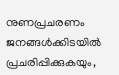നുണപ്രചരണം ജനങ്ങള്‍ക്കിടയില്‍ പ്രചരിപ്പിക്കുകയും,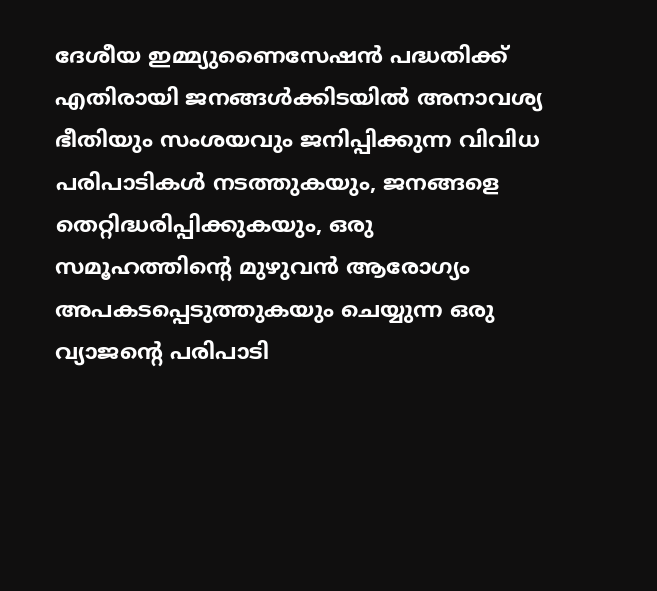ദേശീയ ഇമ്മ്യുണൈസേഷന്‍ പദ്ധതിക്ക് എതിരായി ജനങ്ങള്‍ക്കിടയില്‍ അനാവശ്യ ഭീതിയും സംശയവും ജനിപ്പിക്കുന്ന വിവിധ പരിപാടികള്‍ നടത്തുകയും, ജനങ്ങളെ തെറ്റിദ്ധരിപ്പിക്കുകയും, ഒരു സമൂഹത്തിന്റെ മുഴുവന്‍ ആരോഗ്യം അപകടപ്പെടുത്തുകയും ചെയ്യുന്ന ഒരു വ്യാജന്റെ പരിപാടി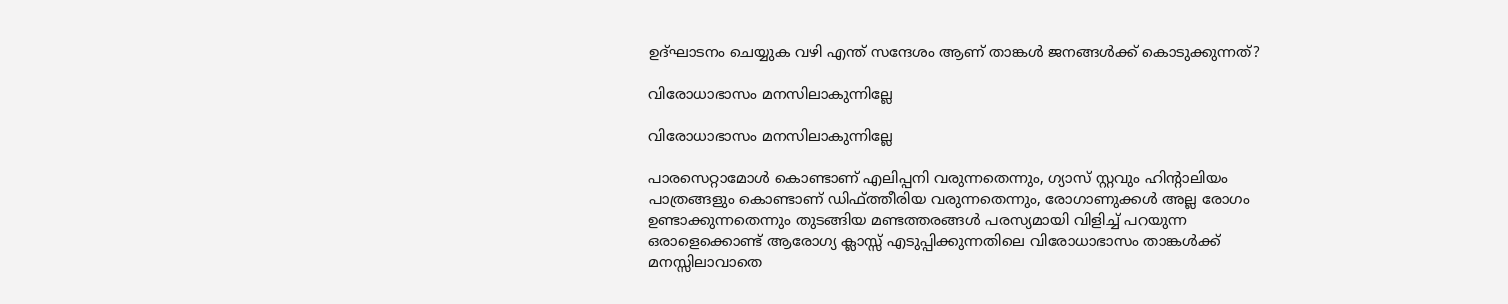ഉദ്ഘാടനം ചെയ്യുക വഴി എന്ത് സന്ദേശം ആണ് താങ്കള്‍ ജനങ്ങള്‍ക്ക് കൊടുക്കുന്നത്?

വിരോധാഭാസം മനസിലാകുന്നില്ലേ

വിരോധാഭാസം മനസിലാകുന്നില്ലേ

പാരസെറ്റാമോള്‍ കൊണ്ടാണ് എലിപ്പനി വരുന്നതെന്നും, ഗ്യാസ് സ്റ്റവും ഹിന്റാലിയം പാത്രങ്ങളും കൊണ്ടാണ് ഡിഫ്ത്തീരിയ വരുന്നതെന്നും, രോഗാണുക്കള്‍ അല്ല രോഗം ഉണ്ടാക്കുന്നതെന്നും തുടങ്ങിയ മണ്ടത്തരങ്ങള്‍ പരസ്യമായി വിളിച്ച് പറയുന്ന ഒരാളെക്കൊണ്ട് ആരോഗ്യ ക്ലാസ്സ് എടുപ്പിക്കുന്നതിലെ വിരോധാഭാസം താങ്കള്‍ക്ക് മനസ്സിലാവാതെ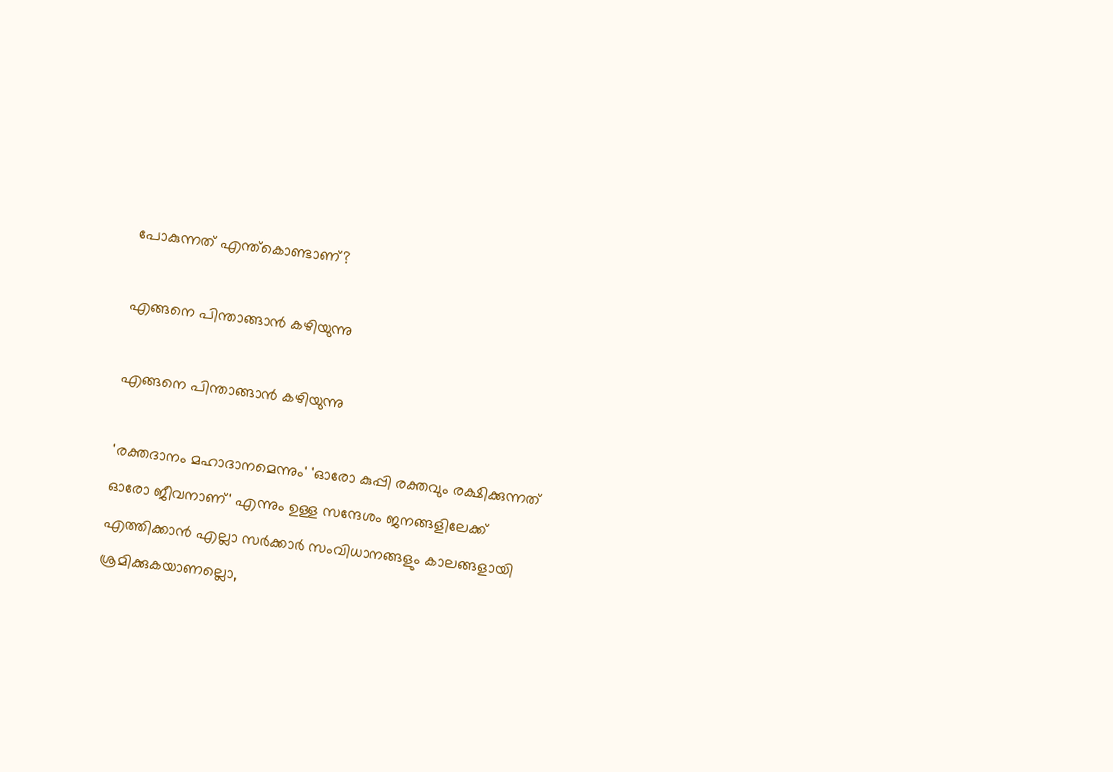പോകുന്നത് എന്ത്‌കൊണ്ടാണ്?

എങ്ങനെ പിന്താങ്ങാന്‍ കഴിയുന്നു

എങ്ങനെ പിന്താങ്ങാന്‍ കഴിയുന്നു

'രക്തദാനം മഹാദാനമെന്നും' 'ഓരോ കുപ്പി രക്തവും രക്ഷിക്കുന്നത് ഓരോ ജീവനാണ്' എന്നും ഉള്ള സന്ദേശം ജനങ്ങളിലേക്ക് എത്തിക്കാന്‍ എല്ലാ സര്‍ക്കാര്‍ സംവിധാനങ്ങളും കാലങ്ങളായി ശ്രമിക്കുകയാണല്ലൊ,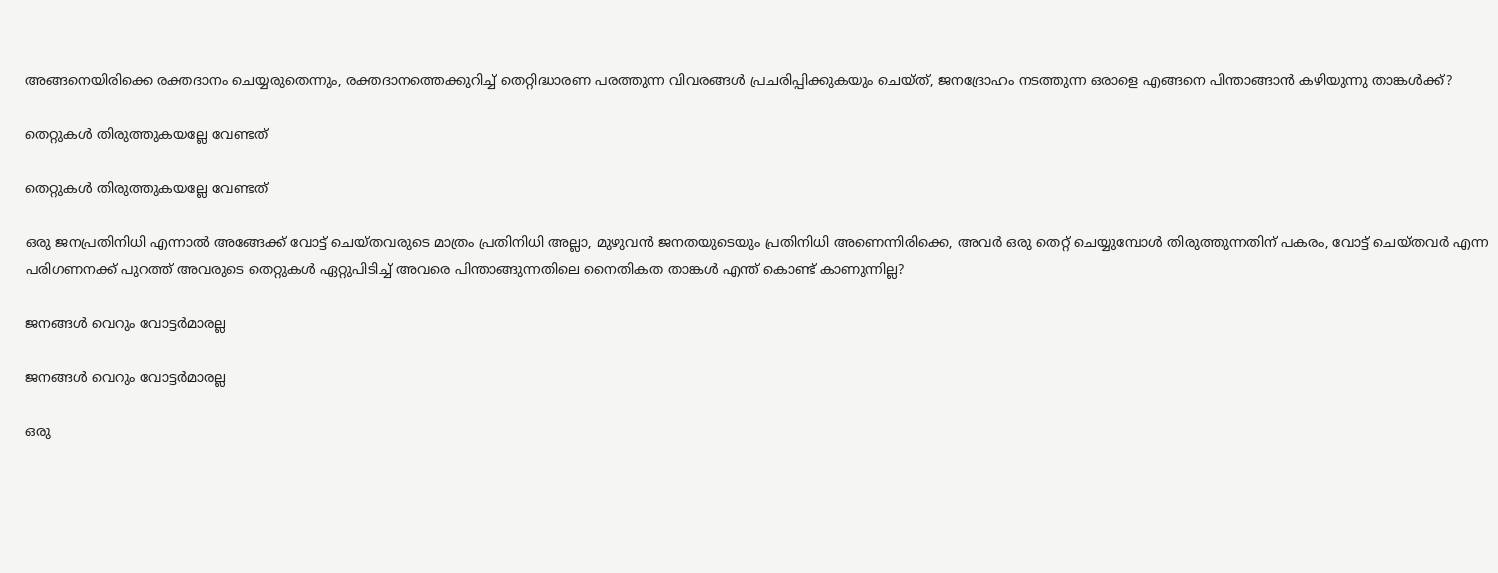അങ്ങനെയിരിക്കെ രക്തദാനം ചെയ്യരുതെന്നും, രക്തദാനത്തെക്കുറിച്ച് തെറ്റിദ്ധാരണ പരത്തുന്ന വിവരങ്ങള്‍ പ്രചരിപ്പിക്കുകയും ചെയ്ത്, ജനദ്രോഹം നടത്തുന്ന ഒരാളെ എങ്ങനെ പിന്താങ്ങാന്‍ കഴിയുന്നു താങ്കള്‍ക്ക്?

തെറ്റുകള്‍ തിരുത്തുകയല്ലേ വേണ്ടത്

തെറ്റുകള്‍ തിരുത്തുകയല്ലേ വേണ്ടത്

ഒരു ജനപ്രതിനിധി എന്നാല്‍ അങ്ങേക്ക് വോട്ട് ചെയ്തവരുടെ മാത്രം പ്രതിനിധി അല്ലാ, മുഴുവന്‍ ജനതയുടെയും പ്രതിനിധി അണെന്നിരിക്കെ, അവര്‍ ഒരു തെറ്റ് ചെയ്യുമ്പോള്‍ തിരുത്തുന്നതിന് പകരം, വോട്ട് ചെയ്തവര്‍ എന്ന പരിഗണനക്ക് പുറത്ത് അവരുടെ തെറ്റുകള്‍ ഏറ്റുപിടിച്ച് അവരെ പിന്താങ്ങുന്നതിലെ നൈതികത താങ്കള്‍ എന്ത് കൊണ്ട് കാണുന്നില്ല?

ജനങ്ങള്‍ വെറും വോട്ടര്‍മാരല്ല

ജനങ്ങള്‍ വെറും വോട്ടര്‍മാരല്ല

ഒരു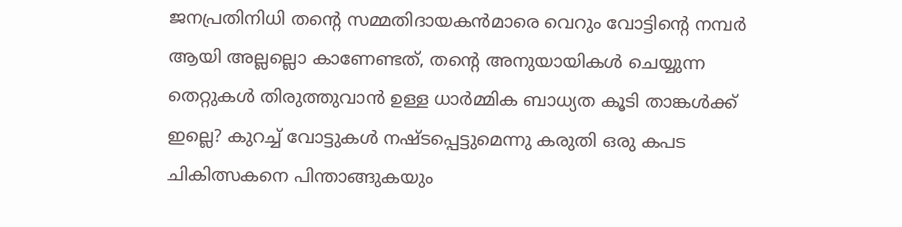ജനപ്രതിനിധി തന്റെ സമ്മതിദായകന്‍മാരെ വെറും വോട്ടിന്റെ നമ്പര്‍ ആയി അല്ലല്ലൊ കാണേണ്ടത്, തന്റെ അനുയായികള്‍ ചെയ്യുന്ന തെറ്റുകള്‍ തിരുത്തുവാന്‍ ഉള്ള ധാര്‍മ്മിക ബാധ്യത കൂടി താങ്കള്‍ക്ക് ഇല്ലെ? കുറച്ച് വോട്ടുകള്‍ നഷ്ടപ്പെട്ടുമെന്നു കരുതി ഒരു കപട ചികിത്സകനെ പിന്താങ്ങുകയും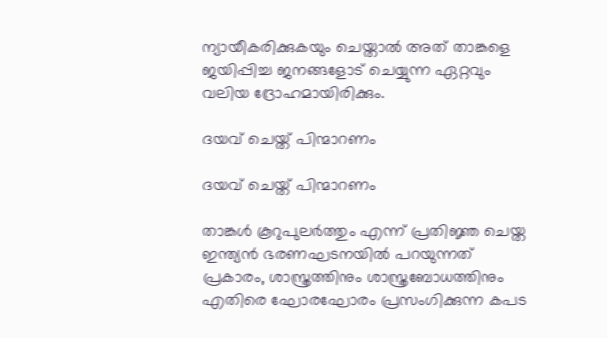ന്യായീകരിക്കുകയും ചെയ്താല്‍ അത് താങ്കളെ ജയിപ്പിച്ച ജനങ്ങളോട് ചെയ്യുന്ന ഏറ്റവും വലിയ ദ്രോഹമായിരിക്കും.

ദയവ് ചെയ്ത് പിന്മാറണം

ദയവ് ചെയ്ത് പിന്മാറണം

താങ്കള്‍ കൂറുപുലര്‍ത്തും എന്ന് പ്രതിജ്ഞ ചെയ്ത ഇന്ത്യന്‍ ഭരണഘടനയില്‍ പറയുന്നത് പ്രകാരം, ശാസ്ത്രത്തിനും ശാസ്ത്രബോധത്തിനും എതിരെ ഘോരഘോരം പ്രസംഗിക്കുന്ന കപട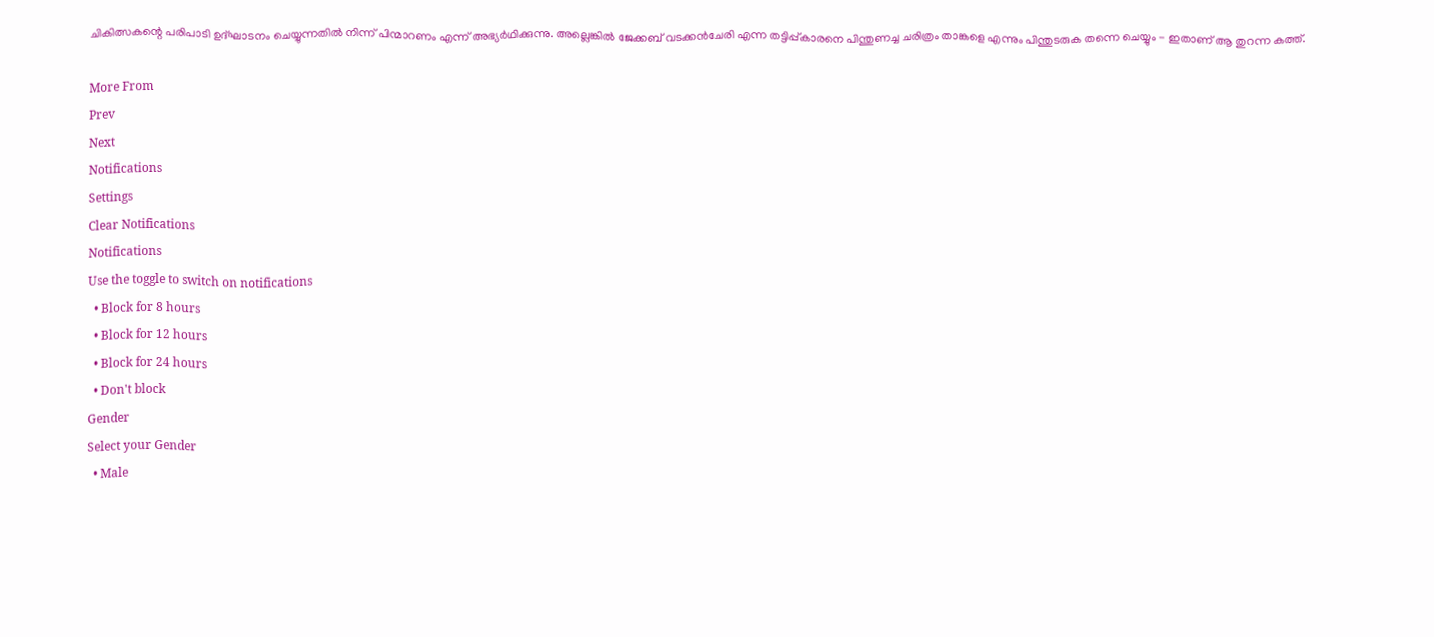ചികിത്സകന്റെ പരിപാടി ഉദ്ഘാടനം ചെയ്യുന്നതില്‍ നിന്ന് പിന്മാറണം എന്ന് അഭ്യര്‍ഥിക്കുന്നു. അല്ലെങ്കില്‍ ജേക്കബ് വടക്കന്‍ചേരി എന്ന തട്ടിപ്പ്കാരനെ പിന്തുണച്ച ചരിത്രം താങ്കളെ എന്നും പിന്തുടരുക തന്നെ ചെയ്യും - ഇതാണ് ആ തുറന്ന കത്ത്.

More From
Prev
Next
Notifications
Settings
Clear Notifications
Notifications
Use the toggle to switch on notifications
  • Block for 8 hours
  • Block for 12 hours
  • Block for 24 hours
  • Don't block
Gender
Select your Gender
  • Male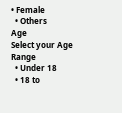• Female
  • Others
Age
Select your Age Range
  • Under 18
  • 18 to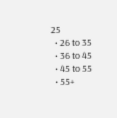25
  • 26 to 35
  • 36 to 45
  • 45 to 55
  • 55+